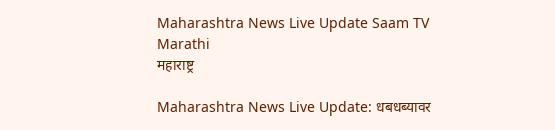Maharashtra News Live Update Saam TV Marathi
महाराष्ट्र

Maharashtra News Live Update: धबधब्यावर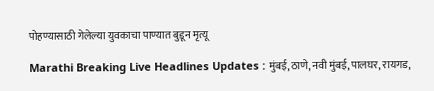पोहण्यासाठी गेलेल्या युवकाचा पाण्यात बुडून मृत्यू

Marathi Breaking Live Headlines Updates : मुंबई, ठाणे, नवी मुंबई, पालघर, रायगड,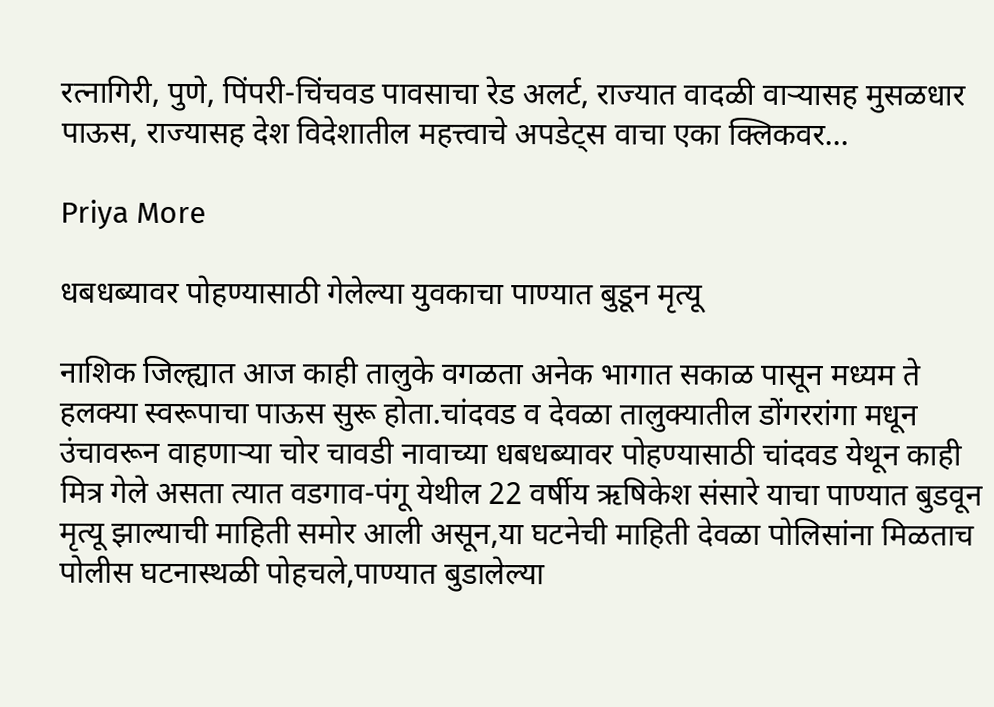रत्नागिरी, पुणे, पिंपरी-चिंचवड पावसाचा रेड अलर्ट, राज्यात वादळी वाऱ्यासह मुसळधार पाऊस, राज्यासह देश विदेशातील महत्त्वाचे अपडेट्स वाचा एका क्लिकवर...

Priya More

धबधब्यावर पोहण्यासाठी गेलेल्या युवकाचा पाण्यात बुडून मृत्यू

नाशिक जिल्ह्यात आज काही तालुके वगळता अनेक भागात सकाळ पासून मध्यम ते हलक्या स्वरूपाचा पाऊस सुरू होता.चांदवड व देवळा तालुक्यातील डोंगररांगा मधून उंचावरून वाहणाऱ्या चोर चावडी नावाच्या धबधब्यावर पोहण्यासाठी चांदवड येथून काही मित्र गेले असता त्यात वडगाव-पंगू येथील 22 वर्षीय ऋषिकेश संसारे याचा पाण्यात बुडवून मृत्यू झाल्याची माहिती समोर आली असून,या घटनेची माहिती देवळा पोलिसांना मिळताच पोलीस घटनास्थळी पोहचले,पाण्यात बुडालेल्या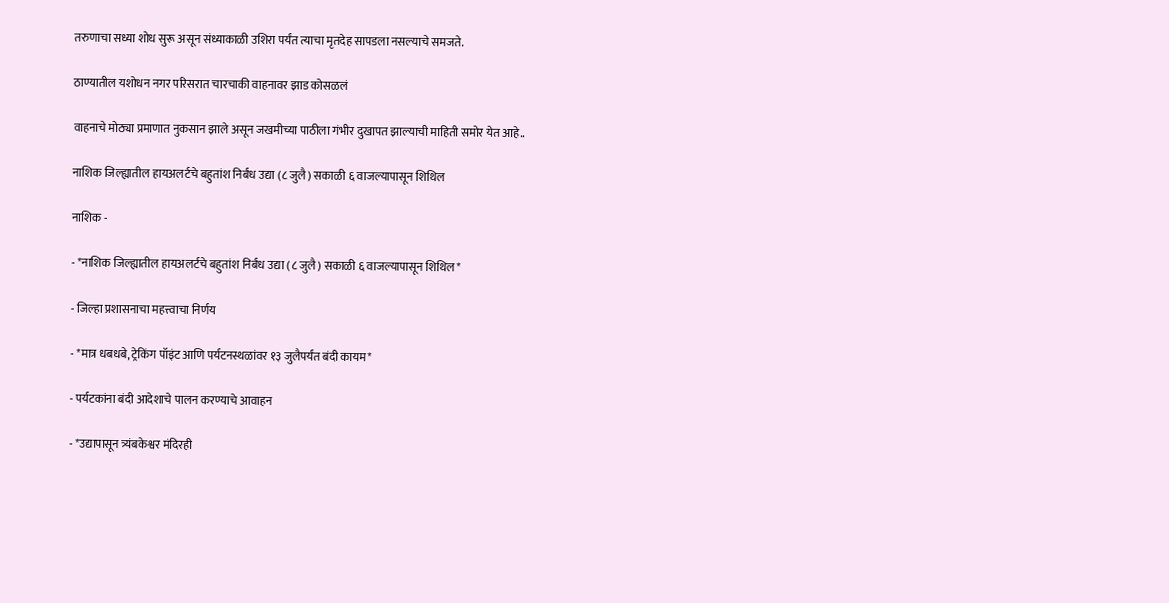तरुणाचा सध्या शोध सुरू असून संध्याकाळी उशिरा पर्यंत त्याचा मृतदेह सापडला नसल्याचे समजते.

ठाण्यातील यशोधन नगर परिसरात चारचाकी वाहनावर झाड कोसळलं

वाहनाचे मोठ्या प्रमाणात नुकसान झाले असून जखमीच्या पाठीला गंभीर दुखापत झाल्याची माहिती समोर येत आहे..

नाशिक जिल्ह्यातील हायअलर्टचे बहुतांश निर्बंध उद्या (८ जुलै) सकाळी ६ वाजल्यापासून शिथिल

नाशिक -

- *नाशिक जिल्ह्यातील हायअलर्टचे बहुतांश निर्बंध उद्या (८ जुलै) सकाळी ६ वाजल्यापासून शिथिल*

- जिल्हा प्रशासनाचा महत्त्वाचा निर्णय

- *मात्र धबधबे, ट्रेकिंग पॉइंट आणि पर्यटनस्थळांवर १३ जुलैपर्यंत बंदी कायम*

- पर्यटकांना बंदी आदेशाचे पालन करण्याचे आवाहन

- *उद्यापासून त्र्यंबकेश्वर मंदिरही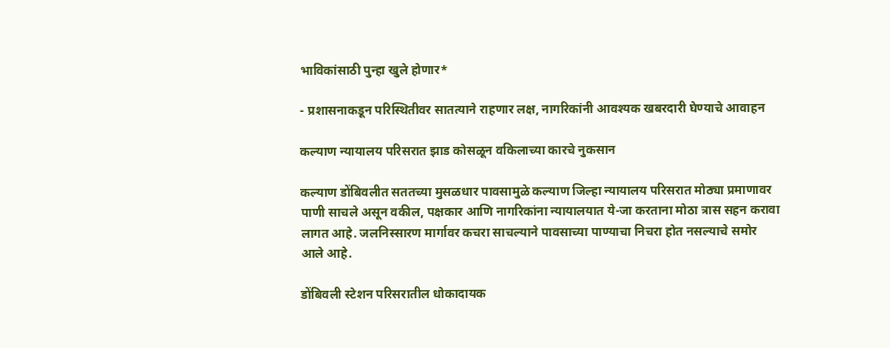भाविकांसाठी पुन्हा खुले होणार*

- प्रशासनाकडून परिस्थितीवर सातत्याने राहणार लक्ष, नागरिकांनी आवश्यक खबरदारी घेण्याचे आवाहन

कल्याण न्यायालय परिसरात झाड कोसळून वकिलाच्या कारचे नुकसान

कल्याण डोंबिवलीत सततच्या मुसळधार पावसामुळे कल्याण जिल्हा न्यायालय परिसरात मोठ्या प्रमाणावर पाणी साचले असून वकील, पक्षकार आणि नागरिकांना न्यायालयात ये-जा करताना मोठा त्रास सहन करावा लागत आहे. जलनिस्सारण मार्गावर कचरा साचल्याने पावसाच्या पाण्याचा निचरा होत नसल्याचे समोर आले आहे.

डोंबिवली स्टेशन परिसरातील धोकादायक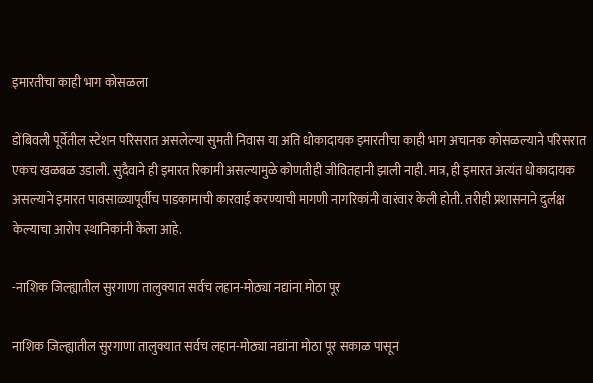इमारतीचा काही भाग कोसळला

डोंबिवली पूर्वेतील स्टेशन परिसरात असलेल्या सुमती निवास या अति धोकादायक इमारतीचा काही भाग अचानक कोसळल्याने परिसरात एकच खळबळ उडाली. सुदैवाने ही इमारत रिकामी असल्यामुळे कोणतीही जीवितहानी झाली नाही. मात्र, ही इमारत अत्यंत धोकादायक असल्याने इमारत पावसाळ्यापूर्वीच पाडकामाची कारवाई करण्याची मागणी नागरिकांनी वारंवार केली होती. तरीही प्रशासनाने दुर्लक्ष केल्याचा आरोप स्थानिकांनी केला आहे.

-नाशिक जिल्ह्यातील सुरगाणा तालुक्यात सर्वच लहान-मोठ्या नद्यांना मोठा पूर

नाशिक जिल्ह्यातील सुरगाणा तालुक्यात सर्वच लहान-मोठ्या नद्यांना मोठा पूर सकाळ पासून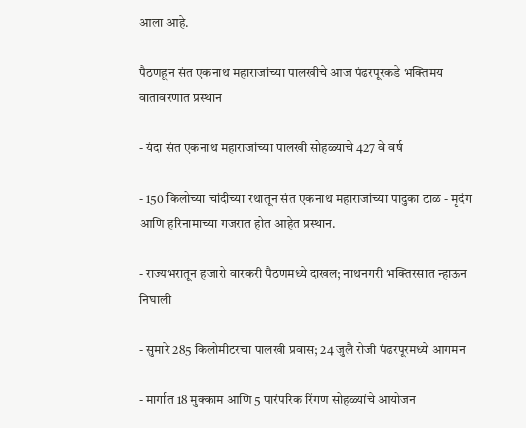आला आहे.

पैठणहून संत एकनाथ महाराजांच्या पालखीचे आज पंढरपूरकडे भक्तिमय वातावरणात प्रस्थान

- यंदा संत एकनाथ महाराजांच्या पालखी सोहळ्याचे 427 वे वर्ष

- 150 किलोच्या चांदीच्या रथातून संत एकनाथ महाराजांच्या पादुका टाळ - मृदंग आणि हरिनामाच्या गजरात होत आहेत प्रस्थान.

- राज्यभरातून हजारो वारकरी पैठणमध्ये दाखल; नाथनगरी भक्तिरसात न्हाऊन निघाली

- सुमारे 285 किलोमीटरचा पालखी प्रवास; 24 जुलै रोजी पंढरपूरमध्ये आगमन

- मार्गात 18 मुक्काम आणि 5 पारंपरिक रिंगण सोहळ्यांचे आयोजन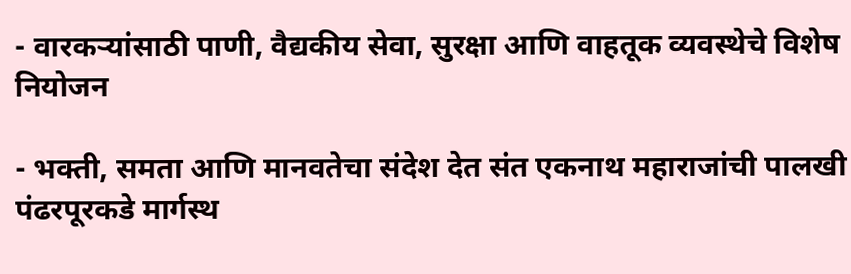- वारकऱ्यांसाठी पाणी, वैद्यकीय सेवा, सुरक्षा आणि वाहतूक व्यवस्थेचे विशेष नियोजन

- भक्ती, समता आणि मानवतेचा संदेश देत संत एकनाथ महाराजांची पालखी पंढरपूरकडे मार्गस्थ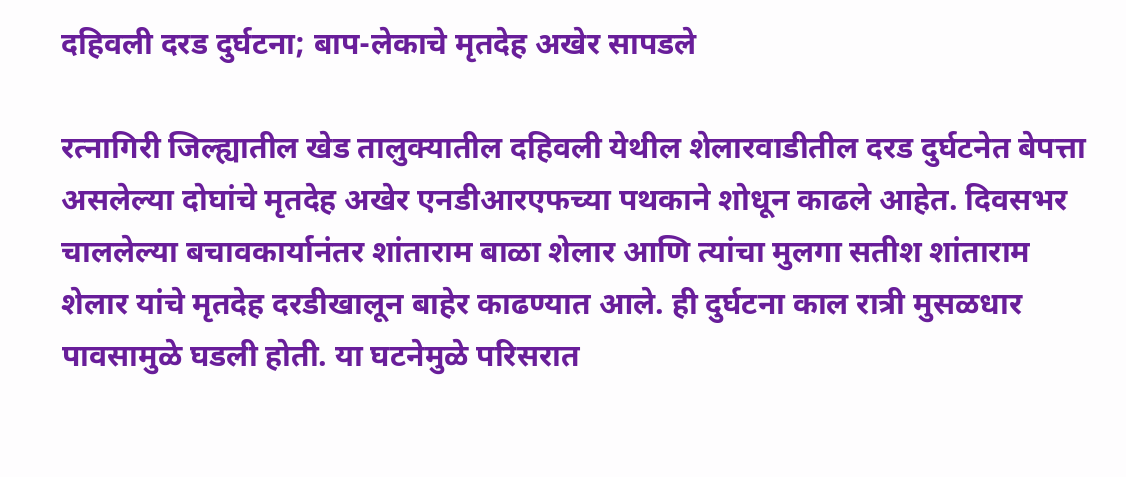दहिवली दरड दुर्घटना; बाप-लेकाचे मृतदेह अखेर सापडले

रत्नागिरी जिल्ह्यातील खेड तालुक्यातील दहिवली येथील शेलारवाडीतील दरड दुर्घटनेत बेपत्ता असलेल्या दोघांचे मृतदेह अखेर एनडीआरएफच्या पथकाने शोधून काढले आहेत. दिवसभर चाललेल्या बचावकार्यानंतर शांताराम बाळा शेलार आणि त्यांचा मुलगा सतीश शांताराम शेलार यांचे मृतदेह दरडीखालून बाहेर काढण्यात आले. ही दुर्घटना काल रात्री मुसळधार पावसामुळे घडली होती. या घटनेमुळे परिसरात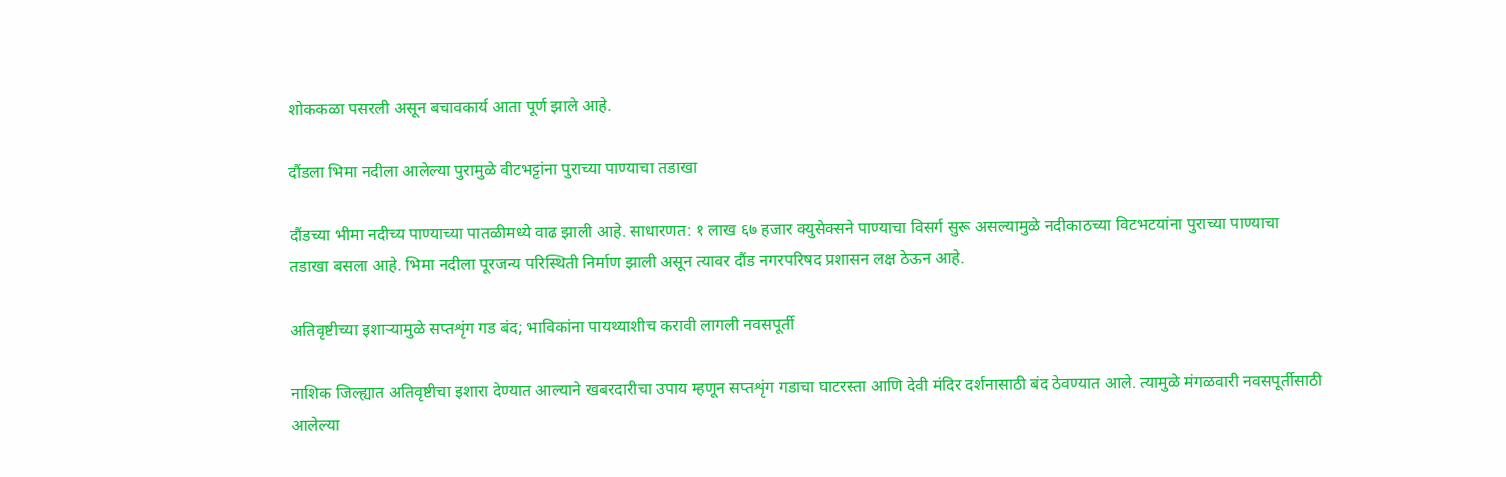शोककळा पसरली असून बचावकार्य आता पूर्ण झाले आहे.

दौंडला भिमा नदीला आलेल्या पुरामुळे वीटभट्टांना पुराच्या पाण्याचा तडाखा

दौंडच्या भीमा नदीच्य पाण्याच्या पातळीमध्ये वाढ झाली आहे. साधारणत: १ लाख ६७ हजार क्युसेक्सने पाण्याचा विसर्ग सुरू असल्यामुळे नदीकाठच्या विटभटयांना पुराच्या पाण्याचा तडाखा बसला आहे. भिमा नदीला पूरजन्य परिस्थिती निर्माण झाली असून त्यावर दौंड नगरपरिषद प्रशासन लक्ष ठेऊन आहे.

अतिवृष्टीच्या इशाऱ्यामुळे सप्तशृंग गड बंद; भाविकांना पायथ्याशीच करावी लागली नवसपूर्ती

नाशिक जिल्ह्यात अतिवृष्टीचा इशारा देण्यात आल्याने खबरदारीचा उपाय म्हणून सप्तशृंग गडाचा घाटरस्ता आणि देवी मंदिर दर्शनासाठी बंद ठेवण्यात आले. त्यामुळे मंगळवारी नवसपूर्तीसाठी आलेल्या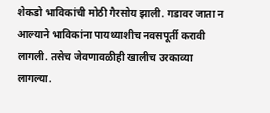शेकडो भाविकांची मोठी गैरसोय झाली. गडावर जाता न आल्याने भाविकांना पायथ्याशीच नवसपूर्ती करावी लागली. तसेच जेवणावळीही खालीच उरकाव्या लागल्या.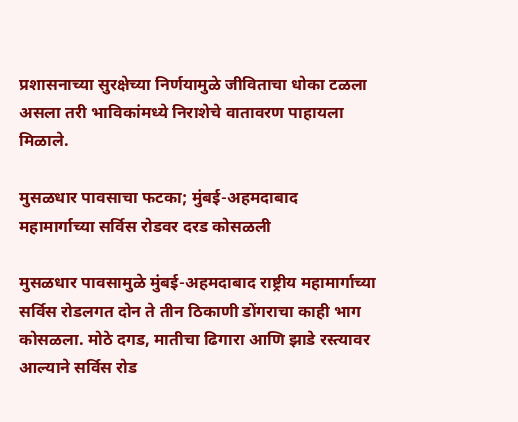प्रशासनाच्या सुरक्षेच्या निर्णयामुळे जीविताचा धोका टळला असला तरी भाविकांमध्ये निराशेचे वातावरण पाहायला मिळाले.

मुसळधार पावसाचा फटका; मुंबई-अहमदाबाद महामार्गाच्या सर्विस रोडवर दरड कोसळली

मुसळधार पावसामुळे मुंबई-अहमदाबाद राष्ट्रीय महामार्गाच्या सर्विस रोडलगत दोन ते तीन ठिकाणी डोंगराचा काही भाग कोसळला. मोठे दगड, मातीचा ढिगारा आणि झाडे रस्त्यावर आल्याने सर्विस रोड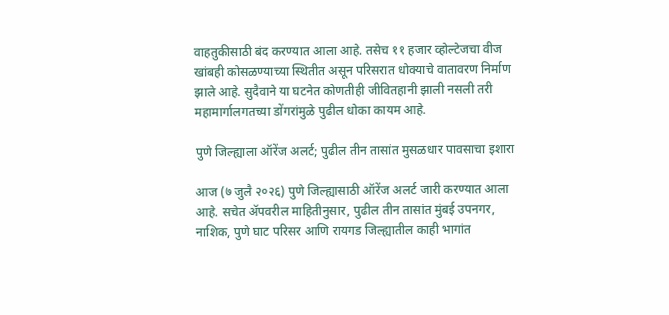वाहतुकीसाठी बंद करण्यात आला आहे. तसेच ११ हजार व्होल्टेजचा वीज खांबही कोसळण्याच्या स्थितीत असून परिसरात धोक्याचे वातावरण निर्माण झाले आहे. सुदैवाने या घटनेत कोणतीही जीवितहानी झाली नसली तरी महामार्गालगतच्या डोंगरांमुळे पुढील धोका कायम आहे.

पुणे जिल्ह्याला ऑरेंज अलर्ट; पुढील तीन तासांत मुसळधार पावसाचा इशारा

आज (७ जुलै २०२६) पुणे जिल्ह्यासाठी ऑरेंज अलर्ट जारी करण्यात आला आहे. सचेत ॲपवरील माहितीनुसार, पुढील तीन तासांत मुंबई उपनगर, नाशिक, पुणे घाट परिसर आणि रायगड जिल्ह्यातील काही भागांत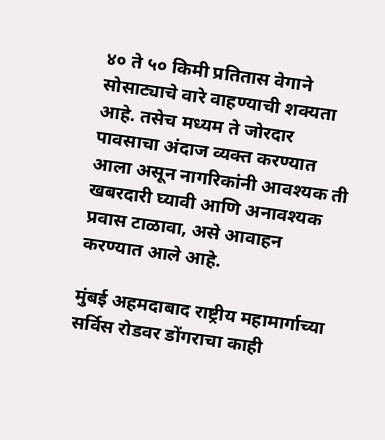४० ते ५० किमी प्रतितास वेगाने सोसाट्याचे वारे वाहण्याची शक्यता आहे. तसेच मध्यम ते जोरदार पावसाचा अंदाज व्यक्त करण्यात आला असून नागरिकांनी आवश्यक ती खबरदारी घ्यावी आणि अनावश्यक प्रवास टाळावा, असे आवाहन करण्यात आले आहे.

मुंबई अहमदाबाद राष्ट्रीय महामार्गाच्या सर्विस रोडवर डोंगराचा काही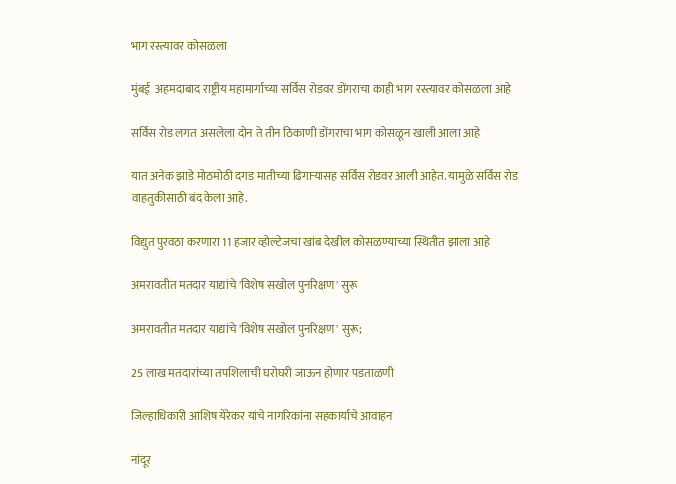भाग रस्त्यावर कोसळला

मुंबई  अहमदाबाद राष्ट्रीय महामार्गाच्या सर्विस रोडवर डोंगराचा काही भाग रस्त्यावर कोसळला आहे

सर्विस रोड लगत असलेला दोन ते तीन ठिकाणी डोंगराचा भाग कोसळून खाली आला आहे

यात अनेक झाडे मोठमोठी दगड मातीच्या ढिगार्‍यासह सर्विस रोडवर आली आहेत. यामुळे सर्विस रोड वाहतुकीसाठी बंद केला आहे.

विद्युत पुरवठा करणारा 11 हजार व्होल्टेजचा खांब देखील कोसळण्याच्या स्थितीत झाला आहे

अमरावतीत मतदार याद्यांचे 'विशेष सखोल पुनरिक्षण' सुरू

अमरावतीत मतदार याद्यांचे 'विशेष सखोल पुनरिक्षण' सुरू;

25 लाख मतदारांच्या तपशिलाची घरोघरी जाऊन होणार पडताळणी

जिल्हाधिकारी आशिष येरेकर यांचे नागरिकांना सहकार्याचे आवाहन

नांदूर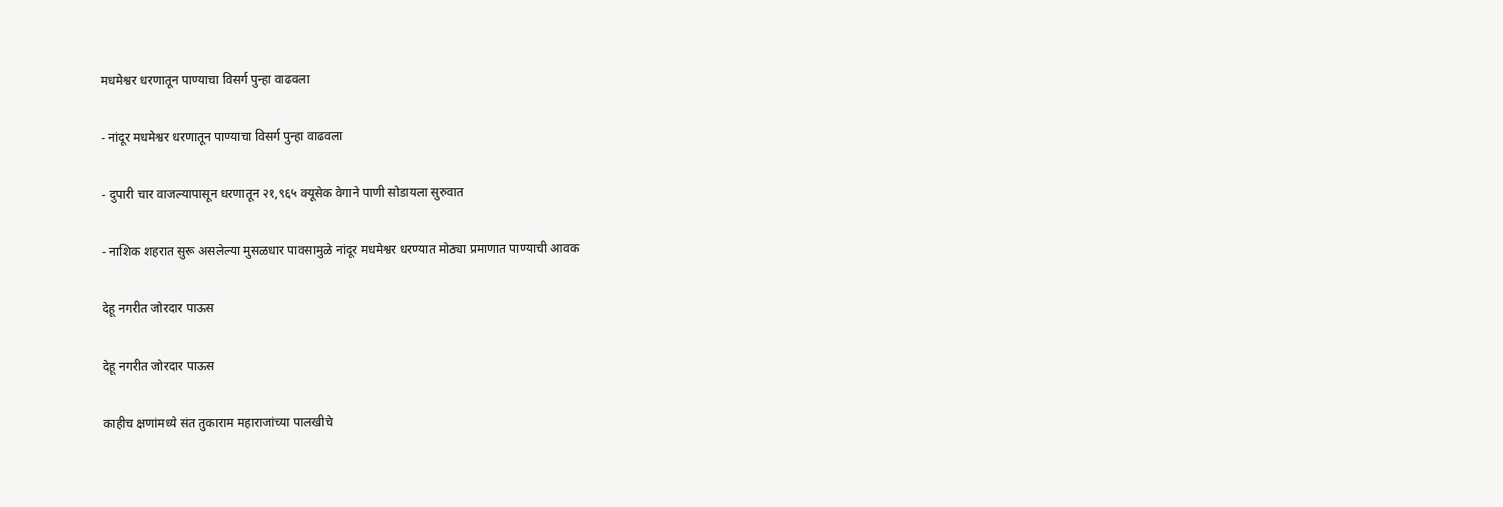मधमेश्वर धरणातून पाण्याचा विसर्ग पुन्हा वाढवला

- नांदूर मधमेश्वर धरणातून पाण्याचा विसर्ग पुन्हा वाढवला

- दुपारी चार वाजल्यापासून धरणातून २१,९६५ क्यूसेक वेगाने पाणी सोडायला सुरुवात

- नाशिक शहरात सुरू असलेल्या मुसळधार पावसामुळे नांदूर मधमेश्वर धरण्यात मोठ्या प्रमाणात पाण्याची आवक

देहू नगरीत जोरदार पाऊस

देहू नगरीत जोरदार पाऊस

काहीच क्षणांमध्ये संत तुकाराम महाराजांच्या पालखीचे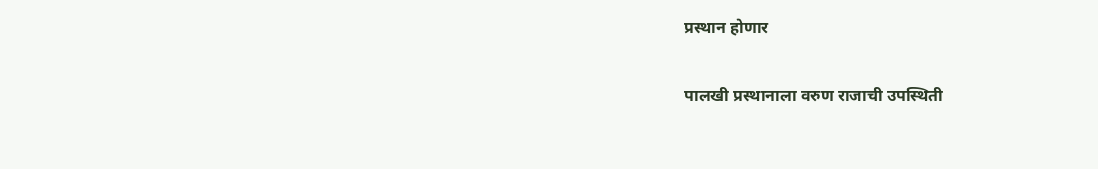प्रस्थान होणार

पालखी प्रस्थानाला वरुण राजाची उपस्थिती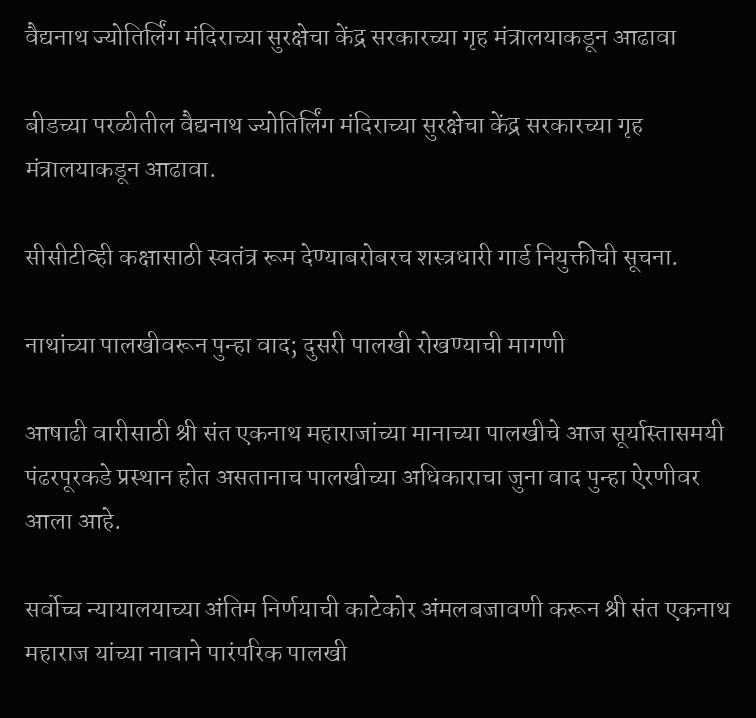वैद्यनाथ ज्योतिर्लिंग मंदिराच्या सुरक्षेचा केंद्र सरकारच्या गृह मंत्रालयाकडून आढावा

बीडच्या परळीतील वैद्यनाथ ज्योतिर्लिंग मंदिराच्या सुरक्षेचा केंद्र सरकारच्या गृह मंत्रालयाकडून आढावा.

सीसीटीव्ही कक्षासाठी स्वतंत्र रूम देण्याबरोबरच शस्त्रधारी गार्ड नियुक्तीची सूचना.

नाथांच्या पालखीवरून पुन्हा वाद; दुसरी पालखी रोखण्याची मागणी

आषाढी वारीसाठी श्री संत एकनाथ महाराजांच्या मानाच्या पालखीचे आज सूर्यास्तासमयी पंढरपूरकडे प्रस्थान होत असतानाच पालखीच्या अधिकाराचा जुना वाद पुन्हा ऐरणीवर आला आहे.

सर्वोच्च न्यायालयाच्या अंतिम निर्णयाची काटेकोर अंमलबजावणी करून श्री संत एकनाथ महाराज यांच्या नावाने पारंपरिक पालखी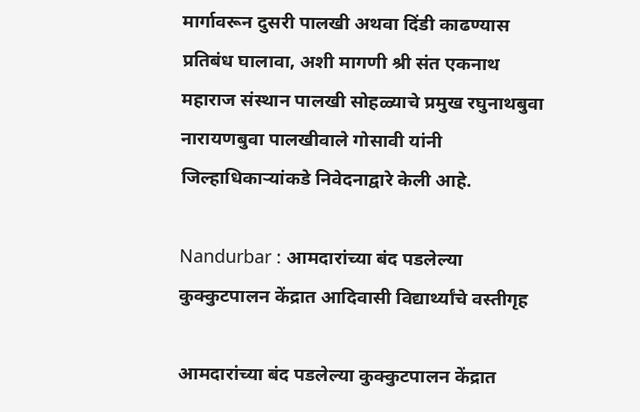मार्गावरून दुसरी पालखी अथवा दिंडी काढण्यास प्रतिबंध घालावा, अशी मागणी श्री संत एकनाथ महाराज संस्थान पालखी सोहळ्याचे प्रमुख रघुनाथबुवा नारायणबुवा पालखीवाले गोसावी यांनी जिल्हाधिकाऱ्यांकडे निवेदनाद्वारे केली आहे.

Nandurbar : आमदारांच्या बंद पडलेल्या कुक्कुटपालन केंद्रात आदिवासी विद्यार्थ्यांचे वस्तीगृह

आमदारांच्या बंद पडलेल्या कुक्कुटपालन केंद्रात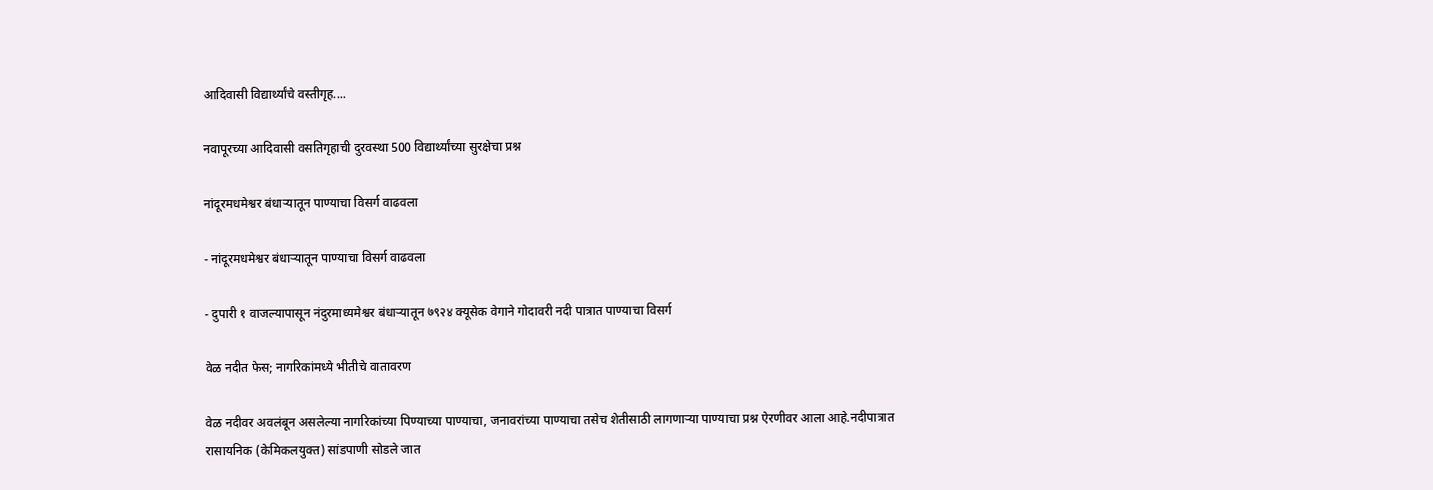आदिवासी विद्यार्थ्यांचे वस्तीगृह....

नवापूरच्या आदिवासी वसतिगृहाची दुरवस्था 500 विद्यार्थ्यांच्या सुरक्षेचा प्रश्न

नांदूरमधमेश्वर बंधाऱ्यातून पाण्याचा विसर्ग वाढवला

- नांदूरमधमेश्वर बंधाऱ्यातून पाण्याचा विसर्ग वाढवला

- दुपारी १ वाजल्यापासून नंदुरमाध्यमेश्वर बंधाऱ्यातून ७९२४ क्यूसेक वेगाने गोदावरी नदी पात्रात पाण्याचा विसर्ग

वेळ नदीत फेस; नागरिकांमध्ये भीतीचे वातावरण

वेळ नदीवर अवलंबून असलेल्या नागरिकांच्या पिण्याच्या पाण्याचा, जनावरांच्या पाण्याचा तसेच शेतीसाठी लागणाऱ्या पाण्याचा प्रश्न ऐरणीवर आला आहे.नदीपात्रात रासायनिक (केमिकलयुक्त) सांडपाणी सोडले जात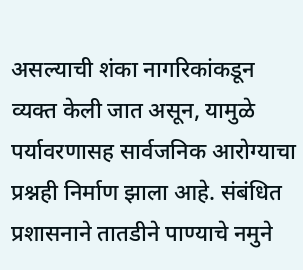असल्याची शंका नागरिकांकडून व्यक्त केली जात असून, यामुळे पर्यावरणासह सार्वजनिक आरोग्याचा प्रश्नही निर्माण झाला आहे. संबंधित प्रशासनाने तातडीने पाण्याचे नमुने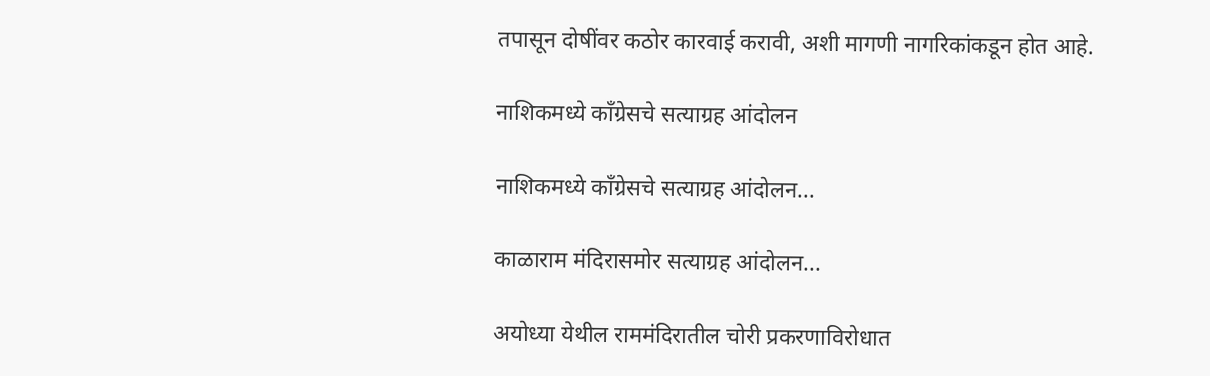तपासून दोषींवर कठोर कारवाई करावी, अशी मागणी नागरिकांकडून होत आहे.

नाशिकमध्ये काँग्रेसचे सत्याग्रह आंदोलन

नाशिकमध्ये काँग्रेसचे सत्याग्रह आंदोलन...

काळाराम मंदिरासमोर सत्याग्रह आंदोलन...

अयोध्या येथील राममंदिरातील चोरी प्रकरणाविरोधात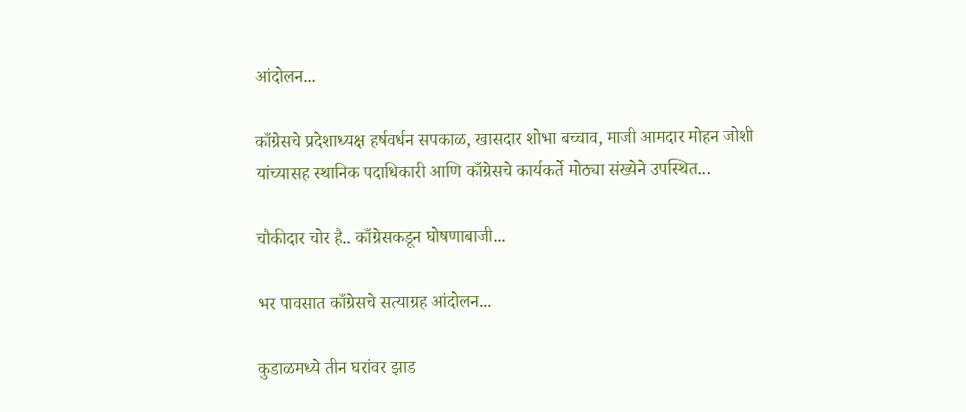आंदोलन...

काँग्रेसचे प्रदेशाध्यक्ष हर्षवर्धन सपकाळ, खासदार शोभा बच्चाव, माजी आमदार मोहन जोशी यांच्यासह स्थानिक पदाधिकारी आणि काँग्रेसचे कार्यकर्ते मोठ्या संख्येने उपस्थित...

चौकीदार चोर है.. काँग्रेसकडून घोषणाबाजी...

भर पावसात काँग्रेसचे सत्याग्रह आंदोलन...

कुडाळमध्ये तीन घरांवर झाड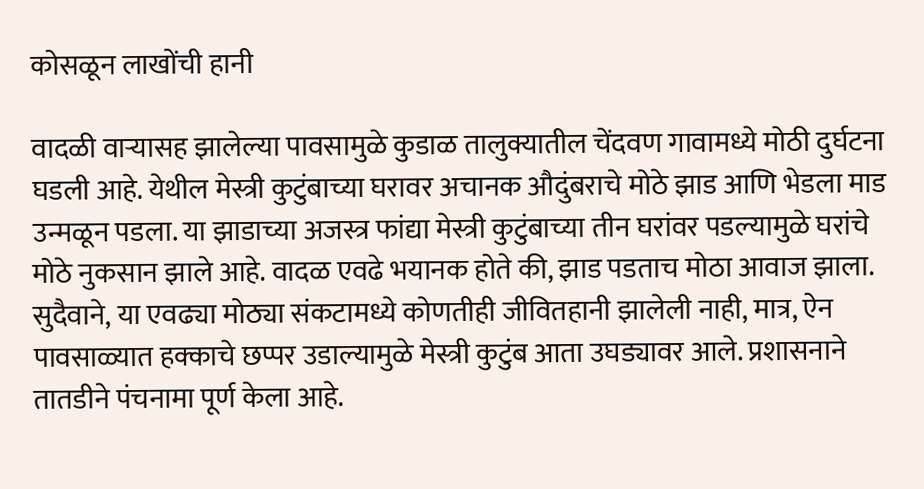कोसळून लाखोंची हानी

वादळी वाऱ्यासह झालेल्या पावसामुळे कुडाळ तालुक्यातील चेंदवण गावामध्ये मोठी दुर्घटना घडली आहे. येथील मेस्त्री कुटुंबाच्या घरावर अचानक औदुंबराचे मोठे झाड आणि भेडला माड उन्मळून पडला. या झाडाच्या अजस्त्र फांद्या मेस्त्री कुटुंबाच्या तीन घरांवर पडल्यामुळे घरांचे मोठे नुकसान झाले आहे. वादळ एवढे भयानक होते की, झाड पडताच मोठा आवाज झाला. सुदैवाने, या एवढ्या मोठ्या संकटामध्ये कोणतीही जीवितहानी झालेली नाही, मात्र, ऐन पावसाळ्यात हक्काचे छप्पर उडाल्यामुळे मेस्त्री कुटुंब आता उघड्यावर आले. प्रशासनाने तातडीने पंचनामा पूर्ण केला आहे.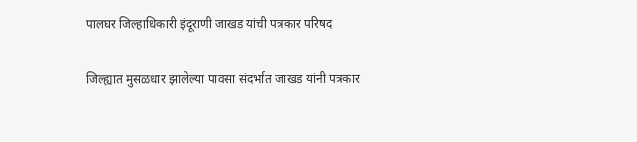पालघर जिल्हाधिकारी इंदूराणी जाखड यांची पत्रकार परिषद

जिल्ह्यात मुसळधार झालेल्या पावसा संदर्भात जाखड यांनी पत्रकार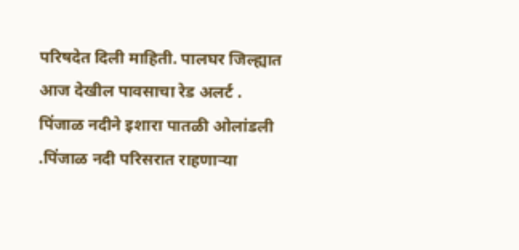परिषदेत दिली माहिती. पालघर जिल्ह्यात आज देखील पावसाचा रेड अलर्ट . पिंजाळ नदीने इशारा पातळी ओलांडली .पिंजाळ नदी परिसरात राहणाऱ्या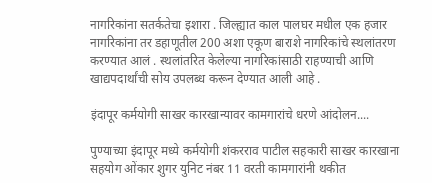नागरिकांना सतर्कतेचा इशारा . जिल्ह्यात काल पालघर मधील एक हजार नागरिकांना तर डहाणूतील 200 अशा एकूण बाराशे नागरिकांचे स्थलांतरण करण्यात आलं . स्थलांतरित केलेल्या नागरिकांसाठी राहण्याची आणि खाद्यपदार्थांची सोय उपलब्ध करून देण्यात आली आहे .

इंदापूर कर्मयोगी साखर कारखान्यावर कामगारांचे धरणे आंदोलन....

पुण्याच्या इंदापूर मध्ये कर्मयोगी शंकरराव पाटील सहकारी साखर कारखाना सहयोग ओंकार शुगर युनिट नंबर 11 वरती कामगारांनी थकीत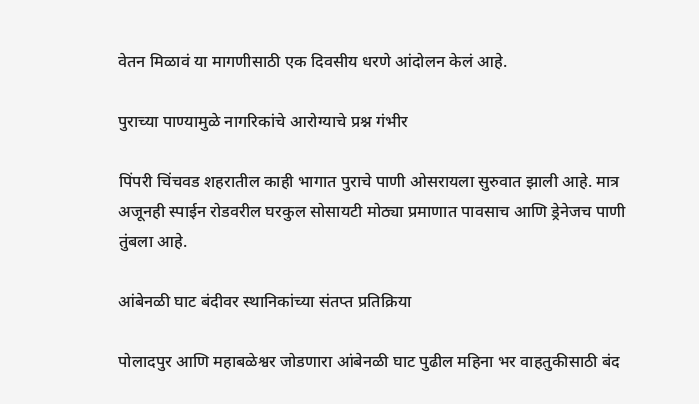वेतन मिळावं या मागणीसाठी एक दिवसीय धरणे आंदोलन केलं आहे.

पुराच्या पाण्यामुळे नागरिकांचे आरोग्याचे प्रश्न गंभीर

पिंपरी चिंचवड शहरातील काही भागात पुराचे पाणी ओसरायला सुरुवात झाली आहे. मात्र अजूनही स्पाईन रोडवरील घरकुल सोसायटी मोठ्या प्रमाणात पावसाच आणि ड्रेनेजच पाणी तुंबला आहे.

आंबेनळी घाट बंदीवर स्थानिकांच्या संतप्त प्रतिक्रिया

पोलादपुर आणि महाबळेश्वर जोडणारा आंबेनळी घाट पुढील महिना भर वाहतुकीसाठी बंद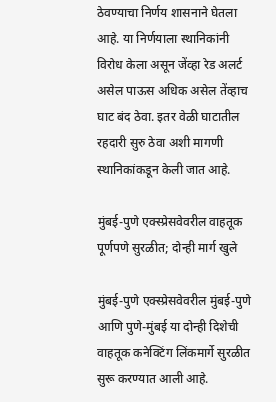ठेवण्याचा निर्णय शासनाने घेतला आहे. या निर्णयाला स्थानिकांनी विरोध केला असून जेंव्हा रेड अलर्ट असेल पाऊस अधिक असेल तेंव्हाच घाट बंद ठेवा. इतर वेळी घाटातील रहदारी सुरु ठेवा अशी मागणी स्थानिकांकडून केली जात आहे.

मुंबई-पुणे एक्स्प्रेसवेवरील वाहतूक पूर्णपणे सुरळीत; दोन्ही मार्ग खुले

मुंबई-पुणे एक्स्प्रेसवेवरील मुंबई-पुणे आणि पुणे-मुंबई या दोन्ही दिशेची वाहतूक कनेक्टिंग लिंकमार्गे सुरळीत सुरू करण्यात आली आहे.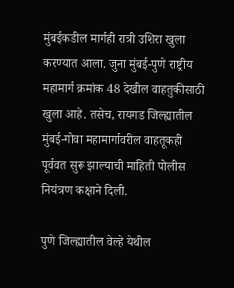मुंबईकडील मार्गही रात्री उशिरा खुला करण्यात आला. जुना मुंबई-पुणे राष्ट्रीय महामार्ग क्रमांक 48 देखील वाहतुकीसाठी खुला आहे. तसेच, रायगड जिल्ह्यातील मुंबई-गोवा महामार्गावरील वाहतूकही पूर्ववत सुरू झाल्याची माहिती पोलीस नियंत्रण कक्षाने दिली.

पुणे जिल्ह्यातील वेल्हे येथील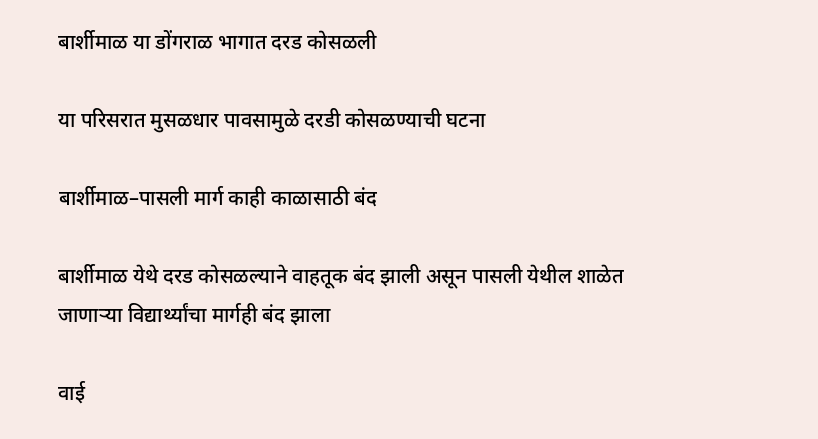बार्शीमाळ या डोंगराळ भागात दरड कोसळली

या परिसरात मुसळधार पावसामुळे दरडी कोसळण्याची घटना

बार्शीमाळ–पासली मार्ग काही काळासाठी बंद

बार्शीमाळ येथे दरड कोसळल्याने वाहतूक बंद झाली असून पासली येथील शाळेत जाणाऱ्या विद्यार्थ्यांचा मार्गही बंद झाला

वाई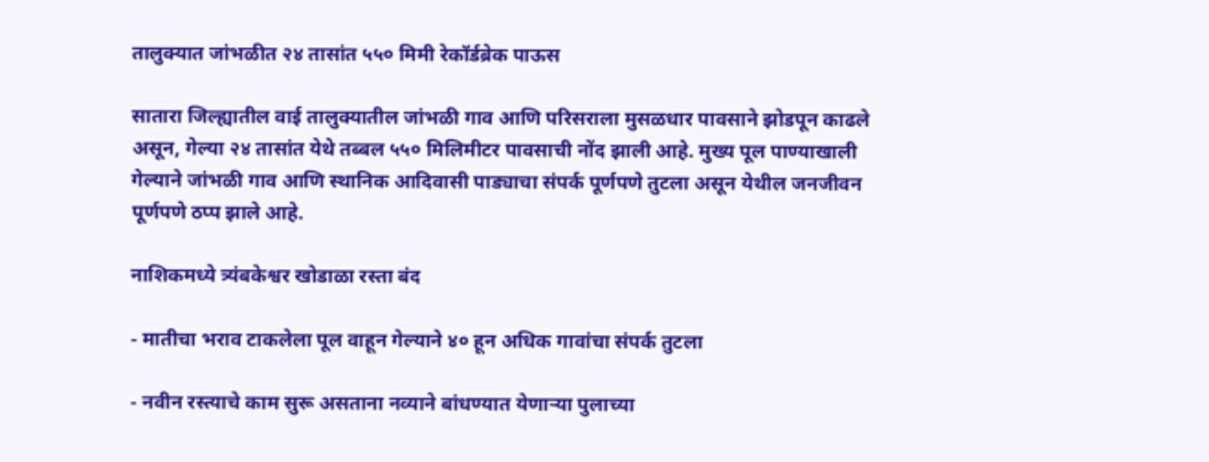तालुक्यात जांभळीत २४ तासांत ५५० मिमी रेकॉर्डब्रेक पाऊस

सातारा जिल्ह्यातील वाई तालुक्यातील जांभळी गाव आणि परिसराला मुसळधार पावसाने झोडपून काढले असून, गेल्या २४ तासांत येथे तब्बल ५५० मिलिमीटर पावसाची नोंद झाली आहे. मुख्य पूल पाण्याखाली गेल्याने जांभळी गाव आणि स्थानिक आदिवासी पाड्याचा संपर्क पूर्णपणे तुटला असून येथील जनजीवन पूर्णपणे ठप्प झाले आहे.

नाशिकमध्ये त्र्यंबकेश्वर खोडाळा रस्ता बंद

- मातीचा भराव टाकलेला पूल वाहून गेल्याने ४० हून अधिक गावांचा संपर्क तुटला

- नवीन रस्त्याचे काम सुरू असताना नव्याने बांधण्यात येणाऱ्या पुलाच्या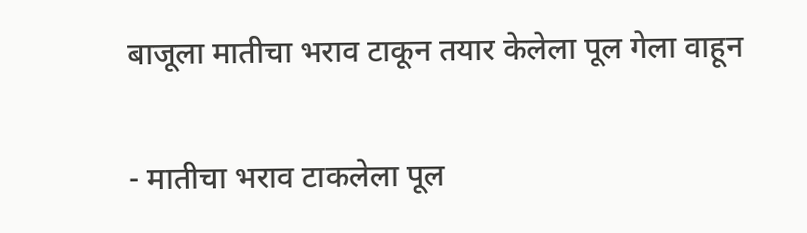बाजूला मातीचा भराव टाकून तयार केलेला पूल गेला वाहून

- मातीचा भराव टाकलेला पूल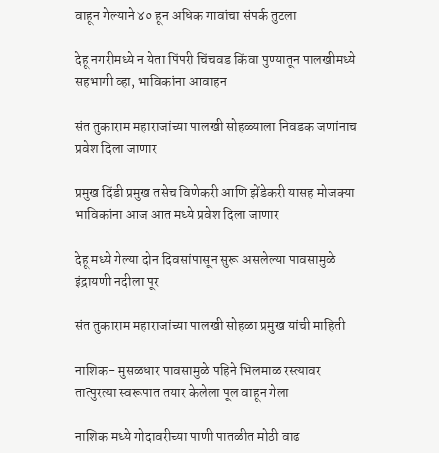वाहून गेल्याने ४० हून अधिक गावांचा संपर्क तुटला

देहू नगरीमध्ये न येता पिंपरी चिंचवड किंवा पुण्यातून पालखीमध्ये सहभागी व्हा, भाविकांना आवाहन

संत तुकाराम महाराजांच्या पालखी सोहळ्याला निवडक जणांनाच प्रवेश दिला जाणार

प्रमुख दिंडी प्रमुख तसेच विणेकरी आणि झेंडेकरी यासह मोजक्या भाविकांना आज आत मध्ये प्रवेश दिला जाणार

देहू मध्ये गेल्या दोन दिवसांपासून सुरू असलेल्या पावसामुळे इंद्रायणी नदीला पूर

संत तुकाराम महाराजांच्या पालखी सोहळा प्रमुख यांची माहिती

नाशिक- मुसळधार पावसामुळे पहिने भिलमाळ रस्त्यावर तात्पुरत्या स्वरूपात तयार केलेला पूल वाहून गेला

नाशिक मध्ये गोदावरीच्या पाणी पातळीत मोठी वाढ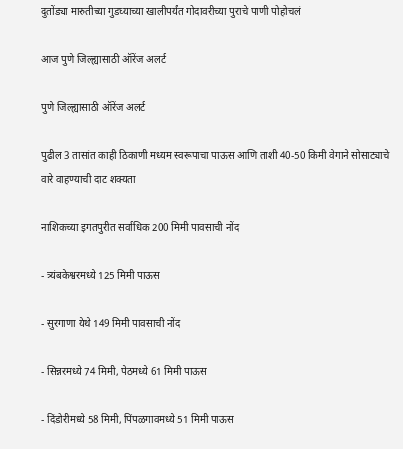दुतोंड्या मारुतीच्या गुडघ्याच्या खालीपर्यंत गोदावरीच्या पुराचे पाणी पोहोचलं

आज पुणे जिल्ह्यासाठी ऑरेंज अलर्ट

पुणे जिल्ह्यासाठी ऑरेंज अलर्ट

पुढील 3 तासांत काही ठिकाणी मध्यम स्वरूपाचा पाऊस आणि ताशी 40-50 किमी वेगाने सोसाट्याचे वारे वाहण्याची दाट शक्यता

नाशिकच्या इगतपुरीत सर्वाधिक 200 मिमी पावसाची नोंद

- त्र्यंबकेश्वरमध्ये 125 मिमी पाऊस

- सुरगाणा येथे 149 मिमी पावसाची नोंद

- सिन्नरमध्ये 74 मिमी, पेठमध्ये 61 मिमी पाऊस

- दिंडोरीमध्ये 58 मिमी, पिंपळगावमध्ये 51 मिमी पाऊस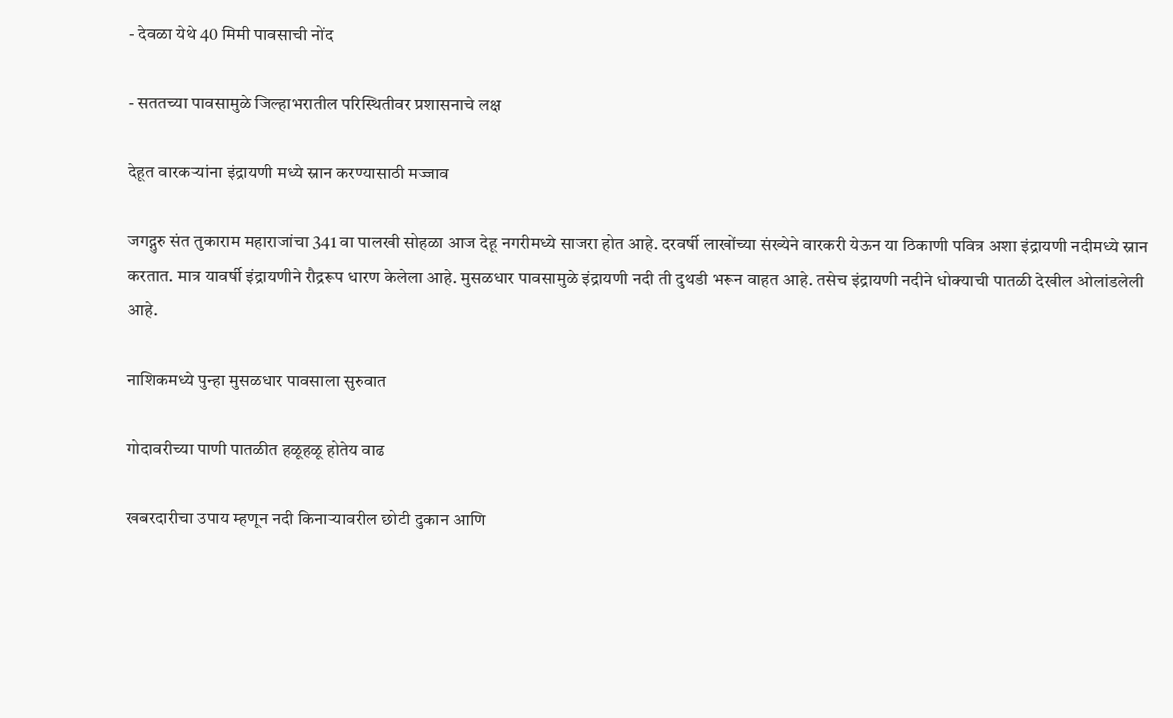- देवळा येथे 40 मिमी पावसाची नोंद

- सततच्या पावसामुळे जिल्हाभरातील परिस्थितीवर प्रशासनाचे लक्ष

देहूत वारकऱ्यांना इंद्रायणी मध्ये स्नान करण्यासाठी मज्जाव

जगद्गुरु संत तुकाराम महाराजांचा 341 वा पालखी सोहळा आज देहू नगरीमध्ये साजरा होत आहे. दरवर्षी लाखोंच्या संख्येने वारकरी येऊन या ठिकाणी पवित्र अशा इंद्रायणी नदीमध्ये स्नान करतात. मात्र यावर्षी इंद्रायणीने रौद्ररूप धारण केलेला आहे. मुसळधार पावसामुळे इंद्रायणी नदी ती दुथडी भरून वाहत आहे. तसेच इंद्रायणी नदीने धोक्याची पातळी देखील ओलांडलेली आहे.

नाशिकमध्ये पुन्हा मुसळधार पावसाला सुरुवात

गोदावरीच्या पाणी पातळीत हळूहळू होतेय वाढ

खबरदारीचा उपाय म्हणून नदी किनाऱ्यावरील छोटी दुकान आणि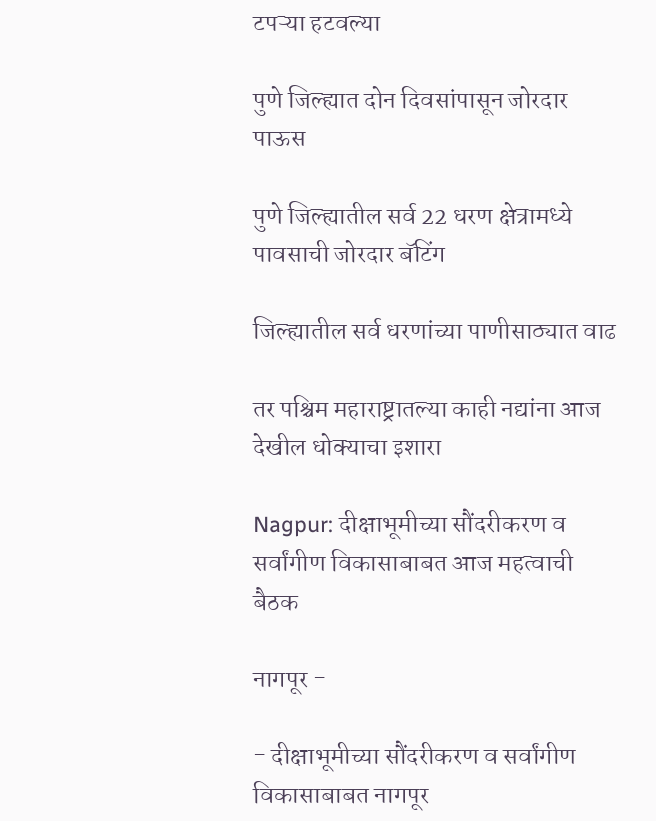टपऱ्या हटवल्या

पुणे जिल्ह्यात दोन दिवसांपासून जोरदार पाऊस

पुणे जिल्ह्यातील सर्व 22 धरण क्षेत्रामध्ये पावसाची जोरदार बॅटिंग

जिल्ह्यातील सर्व धरणांच्या पाणीसाठ्यात वाढ

तर पश्चिम महाराष्ट्रातल्या काही नद्यांना आज देखील धोक्याचा इशारा

Nagpur: दीक्षाभूमीच्या सौंदरीकरण व सर्वांगीण विकासाबाबत आज महत्वाची बैठक

नागपूर -

- दीक्षाभूमीच्या सौंदरीकरण व सर्वांगीण विकासाबाबत नागपूर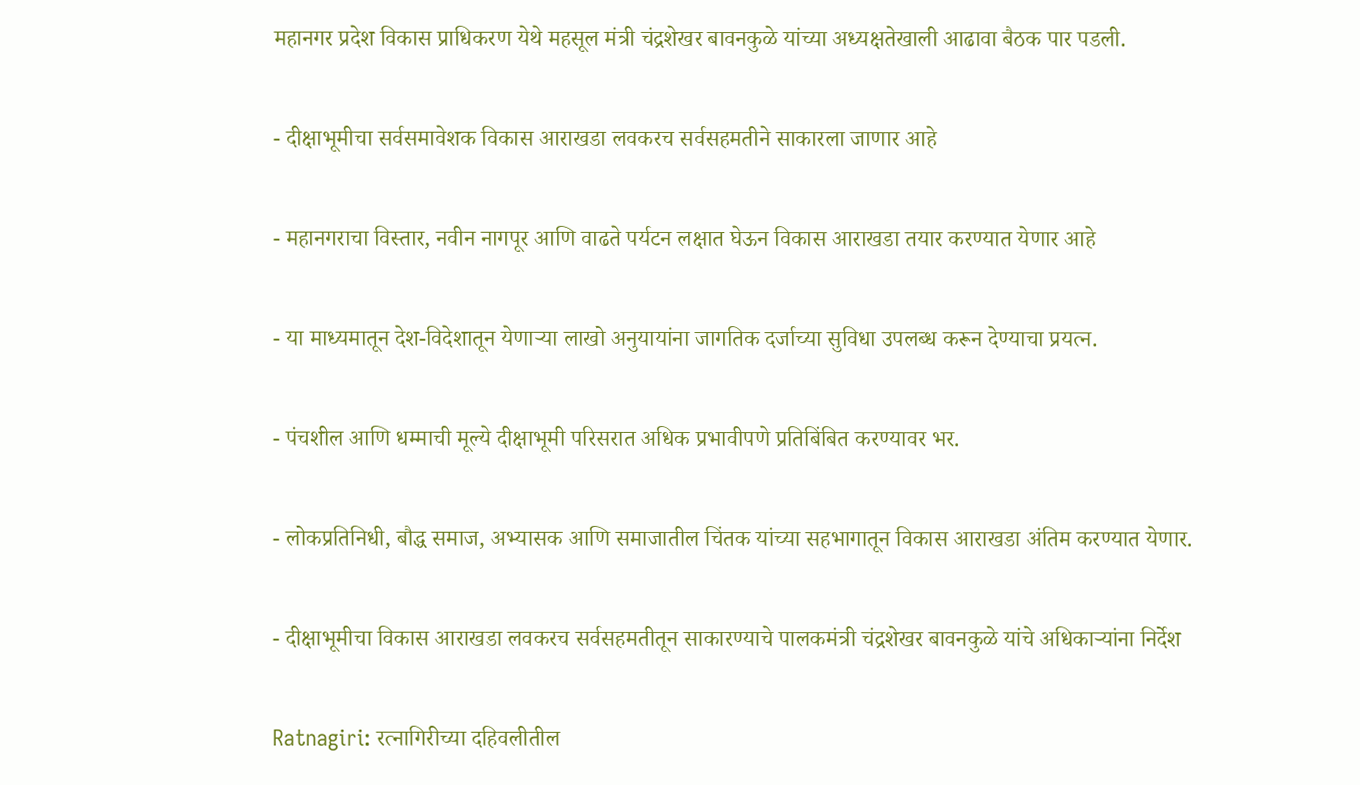महानगर प्रदेश विकास प्राधिकरण येथे महसूल मंत्री चंद्रशेखर बावनकुळे यांच्या अध्यक्षतेखाली आढावा बैठक पार पडली.

- दीक्षाभूमीचा सर्वसमावेशक विकास आराखडा लवकरच सर्वसहमतीने साकारला जाणार आहे

- महानगराचा विस्तार, नवीन नागपूर आणि वाढते पर्यटन लक्षात घेऊन विकास आराखडा तयार करण्यात येणार आहे

- या माध्यमातून देश-विदेशातून येणाऱ्या लाखो अनुयायांना जागतिक दर्जाच्या सुविधा उपलब्ध करून देण्याचा प्रयत्न.

- पंचशील आणि धम्माची मूल्ये दीक्षाभूमी परिसरात अधिक प्रभावीपणे प्रतिबिंबित करण्यावर भर.

- लोकप्रतिनिधी, बौद्ध समाज, अभ्यासक आणि समाजातील चिंतक यांच्या सहभागातून विकास आराखडा अंतिम करण्यात येणार.

- दीक्षाभूमीचा विकास आराखडा लवकरच सर्वसहमतीतून साकारण्याचे पालकमंत्री चंद्रशेखर बावनकुळे यांचे अधिकाऱ्यांना निर्देश

Ratnagiri: रत्नागिरीच्या दहिवलीतील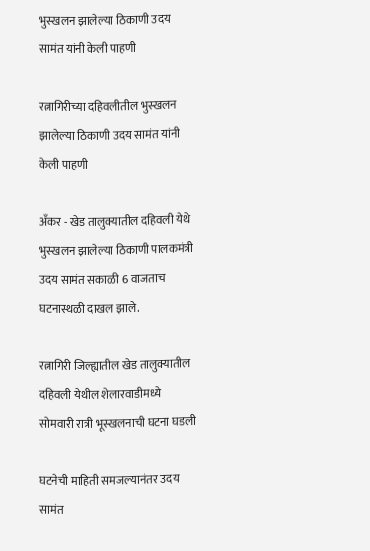भुस्खलन झालेल्या ठिकाणी उदय सामंत यांनी केली पाहणी

रत्नागिरीच्या दहिवलीतील भुस्खलन झालेल्या ठिकाणी उदय सामंत यांनी केली पाहणी

अँकर - खेड तालुक्यातील दहिवली येथे भुस्खलन झालेल्या ठिकाणी पालकमंत्री उदय सामंत सकाळी 6 वाजताच घटनास्थळी दाखल झाले.

रत्नागिरी जिल्ह्यातील खेड तालुक्यातील दहिवली येथील शेलारवाडीमध्ये सोमवारी रात्री भूस्खलनाची घटना घडली

घटनेची माहिती समजल्यानंतर उदय सामंत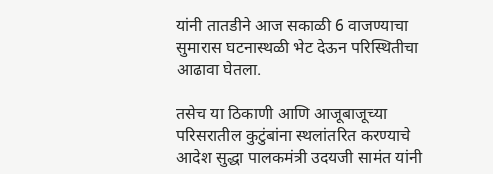यांनी तातडीने आज सकाळी 6 वाजण्याचा सुमारास घटनास्थळी भेट देऊन परिस्थितीचा आढावा घेतला.

तसेच या ठिकाणी आणि आजूबाजूच्या परिसरातील कुटुंबांना स्थलांतरित करण्याचे आदेश सुद्धा पालकमंत्री उदयजी सामंत यांनी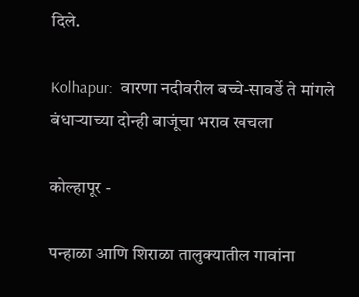दिले.

Kolhapur:  वारणा नदीवरील बच्चे-सावर्डे ते मांगले बंधाऱ्याच्या दोन्ही बाजूंचा भराव खचला

कोल्हापूर -

पन्हाळा आणि शिराळा तालुक्यातील गावांना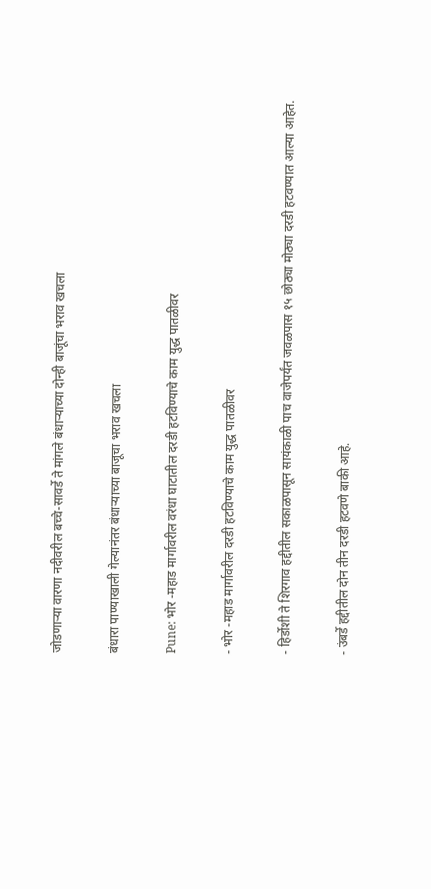जोडणाऱ्या वारणा नदीवरील बच्चे-सावर्डे ते मांगले बंधाऱ्याच्या दोन्ही बाजूंचा भराव खचला

बंधारा पाण्याखाली गेल्यानंतर बंधाऱ्याच्या बाजूचा भराव खचला

Pune: भोर -महाड मार्गावरील वरंधा घाटातील दरडी हटविण्याचे काम युद्ध पातळीवर

- भोर -महाड मार्गावरील दरडी हटविण्याचे काम युद्ध पातळीवर

- हिर्डोशी ते शिरगाव हद्दीतील सकाळपासून सायंकाळी पाच वाजेपर्यंत जवळपास १५ छोठ्या मोठ्या दरडी हटवण्यात आल्या आहेत.

- उंबर्डे हद्दीतील दोन तीन दरडी हटवणे बाकी आहे.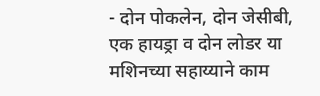- दोन पोकलेन, दोन जेसीबी, एक हायड्रा व दोन लोडर या मशिनच्या सहाय्याने काम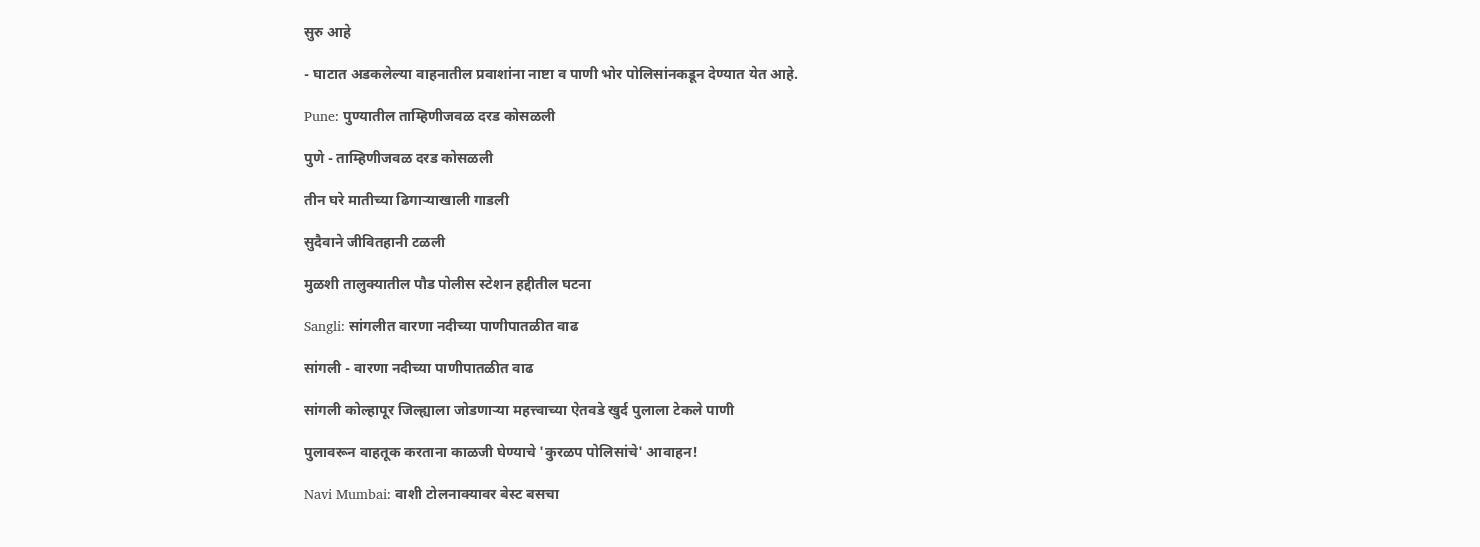सुरु आहे

- घाटात अडकलेल्या वाहनातील प्रवाशांना नाष्टा व पाणी भोर पोलिसांनकडून देण्यात येत आहे.

Pune: पुण्यातील ताम्हिणीजवळ दरड कोसळली

पुणे - ताम्हिणीजवळ दरड कोसळली

तीन घरे मातीच्या ढिगाऱ्याखाली गाडली

सुदैवाने जीवितहानी टळली

मुळशी तालुक्यातील पौड पोलीस स्टेशन हद्दीतील घटना

Sangli: सांगलीत वारणा नदीच्या पाणीपातळीत वाढ

सांगली - वारणा नदीच्या पाणीपातळीत वाढ

सांगली कोल्हापूर जिल्ह्याला जोडणाऱ्या महत्त्वाच्या ऐतवडे खुर्द पुलाला टेकले पाणी

पुलावरून वाहतूक करताना काळजी घेण्याचे 'कुरळप पोलिसांचे' आवाहन!

Navi Mumbai: वाशी टोलनाक्यावर बेस्ट बसचा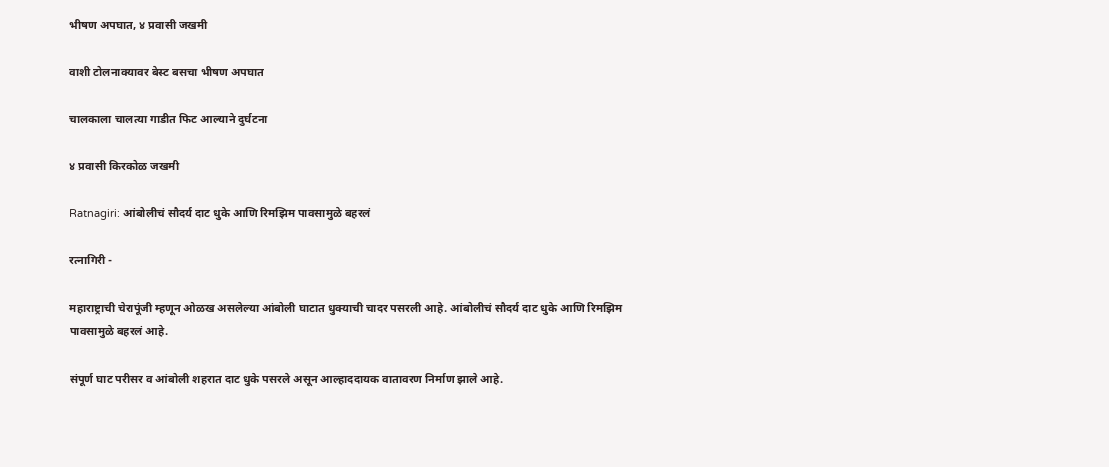भीषण अपघात, ४ प्रवासी जखमी

वाशी टोलनाक्यावर बेस्ट बसचा भीषण अपघात

चालकाला चालत्या गाडीत फिट आल्याने दुर्घटना

४ प्रवासी किरकोळ जखमी

Ratnagiri: आंबोलीचं सौदर्य दाट धुके आणि रिमझिम पावसामुळे बहरलं

रत्नागिरी -

महाराष्ट्राची चेरापूंजी म्हणून ओळख असलेल्या आंबोली घाटात धुक्याची चादर पसरली आहे. आंबोलीचं सौदर्य दाट धुके आणि रिमझिम पावसामुळे बहरलं आहे.

संपूर्ण घाट परीसर व आंबोली शहरात दाट धुके पसरले असून आल्हाददायक वातावरण निर्माण झाले आहे.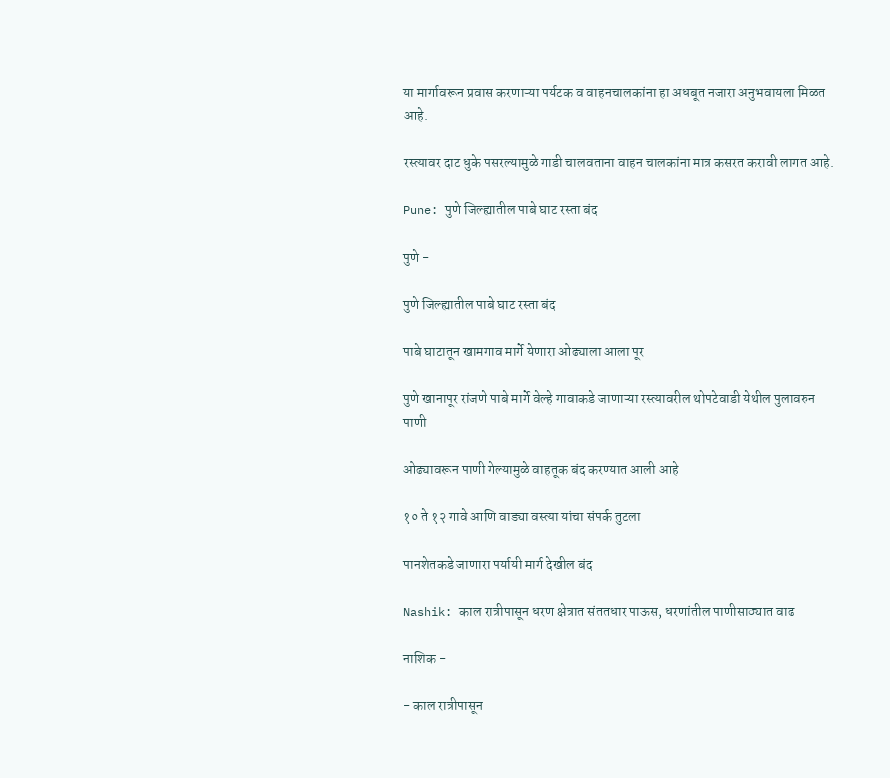या मार्गावरून प्रवास करणाऱ्या पर्यटक व वाहनचालकांना हा अधबूत नजारा अनुभवायला मिळत आहे.

रस्त्यावर दाट धुके पसरल्यामुळे गाडी चालवताना वाहन चालकांना मात्र कसरत करावी लागत आहे.

Pune: पुणे जिल्ह्यातील पाबे घाट रस्ता बंद

पुणे -

पुणे जिल्ह्यातील पाबे घाट रस्ता बंद

पाबे घाटातून खामगाव मार्गे येणारा ओढ्याला आला पूर

पुणे खानापूर रांजणे पाबे मार्गे वेल्हे गावाकडे जाणाऱ्या रस्त्यावरील थोपटेवाडी येथील पुलावरुन पाणी

ओढ्यावरून पाणी गेल्यामुळे वाहतूक बंद करण्यात आली आहे

१० ते १२ गावे आणि वाड्या वस्त्या यांचा संपर्क तुटला

पानशेतकडे जाणारा पर्यायी मार्ग देखील बंद

Nashik: काल रात्रीपासून धरण क्षेत्रात संततधार पाऊस, धरणांतील पाणीसाठ्यात वाढ

नाशिक -

- काल रात्रीपासून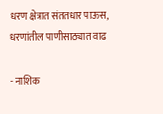धरण क्षेत्रात संततधार पाऊस, धरणांतील पाणीसाठ्यात वाढ

- नाशिक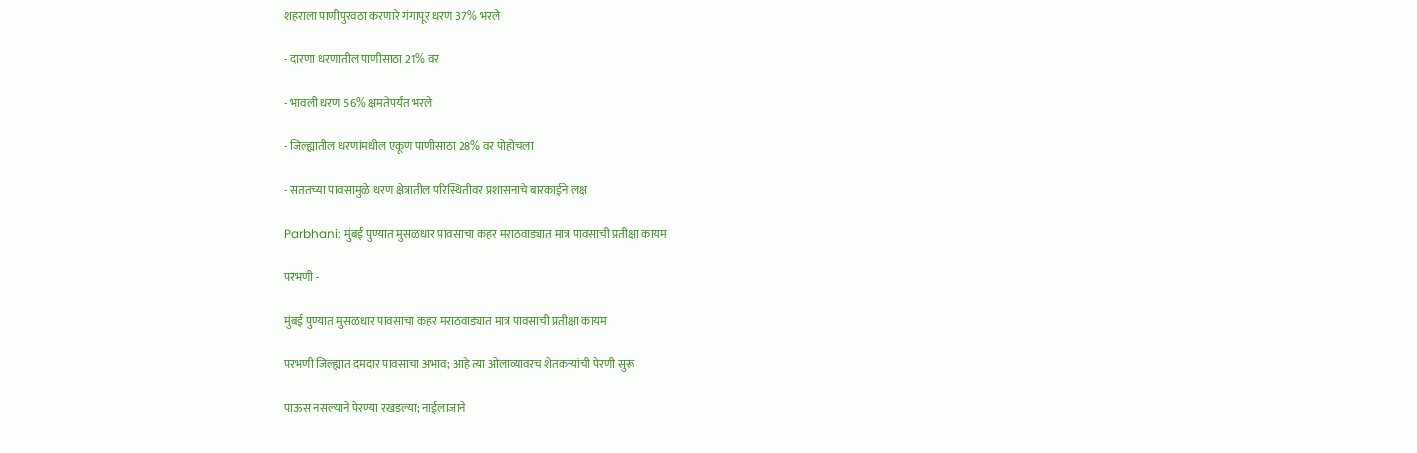शहराला पाणीपुरवठा करणारे गंगापूर धरण 37% भरले

- दारणा धरणातील पाणीसाठा 21% वर

- भावली धरण 56% क्षमतेपर्यंत भरले

- जिल्ह्यातील धरणांमधील एकूण पाणीसाठा 28% वर पोहोचला

- सततच्या पावसामुळे धरण क्षेत्रातील परिस्थितीवर प्रशासनाचे बारकाईने लक्ष

Parbhani: मुंबई पुण्यात मुसळधार पावसाचा कहर मराठवाड्यात मात्र पावसाची प्रतीक्षा कायम

परभणी -

मुंबई पुण्यात मुसळधार पावसाचा कहर मराठवाड्यात मात्र पावसाची प्रतीक्षा कायम

परभणी जिल्ह्यात दमदार पावसाचा अभाव; आहे त्या ओलाव्यावरच शेतकऱ्यांची पेरणी सुरू

पाऊस नसल्याने पेरण्या रखडल्या; नाईलाजाने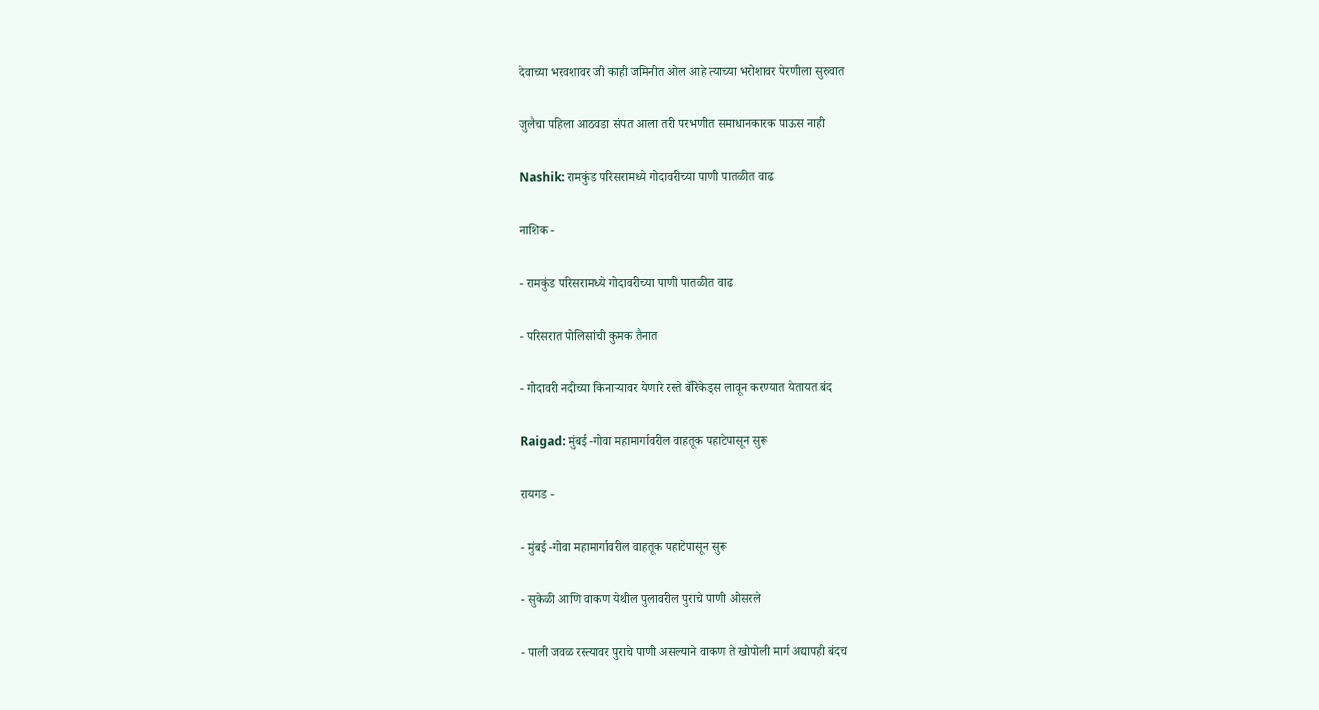देवाच्या भरवशावर जी काही जमिनीत ओल आहे त्याच्या भरोशावर पेरणीला सुरुवात

जुलैचा पहिला आठवडा संपत आला तरी परभणीत समाधानकारक पाऊस नाही

Nashik: रामकुंड परिसरामध्ये गोदावरीच्या पाणी पातळीत वाढ

नाशिक -

- रामकुंड परिसरामध्ये गोदावरीच्या पाणी पातळीत वाढ

- परिसरात पोलिसांची कुमक तैनात

- गोदावरी नदीच्या किनाऱ्यावर येणारे रस्ते बॅरिकेड्स लावून करण्यात येतायत बंद

Raigad: मुंबई -गोवा महामार्गावरील वाहतूक पहाटेपासून सुरू

रायगड -

- मुंबई -गोवा महामार्गावरील वाहतूक पहाटेपासून सुरू

- सुकेळी आणि वाकण येथील पुलावरील पुराचे पाणी ओसरले

- पाली जवळ रस्त्यावर पुराचे पाणी असल्याने वाकण ते खोपोली मार्ग अद्यापही बंदच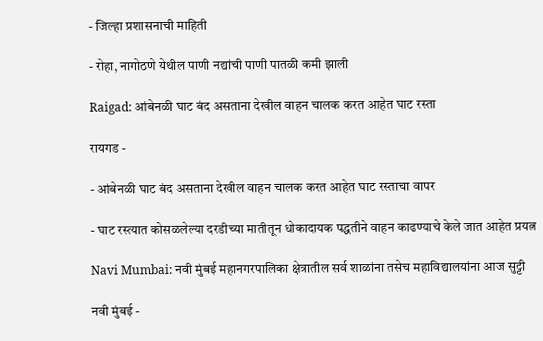- जिल्हा प्रशासनाची माहिती

- रोहा, नागोठणे येथील पाणी नद्यांची पाणी पातळी कमी झाली

Raigad: आंबेनळी घाट बंद असताना देखील वाहन चालक करत आहेत घाट रस्ता

रायगड -

- आंबेनळी घाट बंद असताना देखील वाहन चालक करत आहेत घाट रस्ताचा वापर

- घाट रस्त्यात कोसळलेल्या दरडीच्या मातीतून धोकादायक पद्धतीने वाहन काढण्याचे केले जात आहेत प्रयत्न

Navi Mumbai: नवी मुंबई महानगरपालिका क्षेत्रातील सर्व शाळांना तसेच महाविद्यालयांना आज सुट्टी

नवी मुंबई -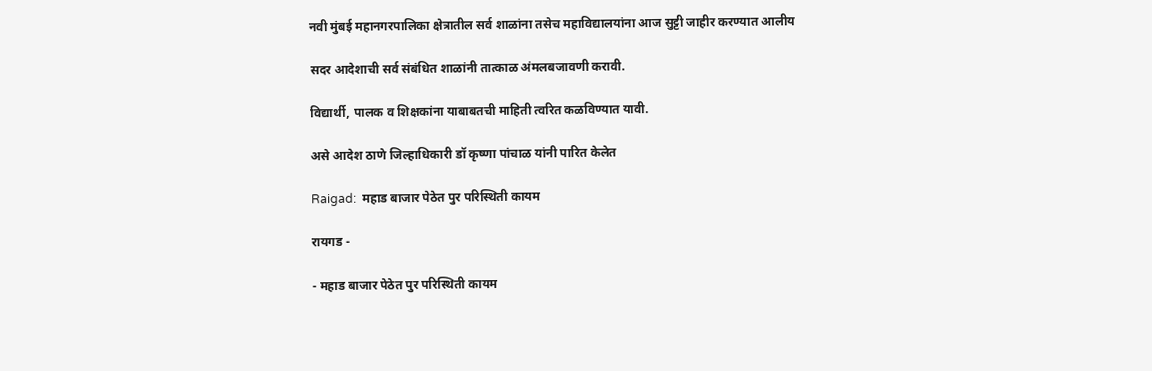नवी मुंबई महानगरपालिका क्षेत्रातील सर्व शाळांना तसेच महाविद्यालयांना आज सुट्टी जाहीर करण्यात आलीय

सदर आदेशाची सर्व संबंधित शाळांनी तात्काळ अंमलबजावणी करावी.

विद्यार्थी, पालक व शिक्षकांना याबाबतची माहिती त्वरित कळविण्यात यावी.

असे आदेश ठाणे जिल्हाधिकारी डॉ कृष्णा पांचाळ यांनी पारित केलेत

Raigad:  महाड बाजार पेठेत पुर परिस्थिती कायम

रायगड -

- महाड बाजार पेठेत पुर परिस्थिती कायम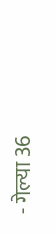- गेल्या 36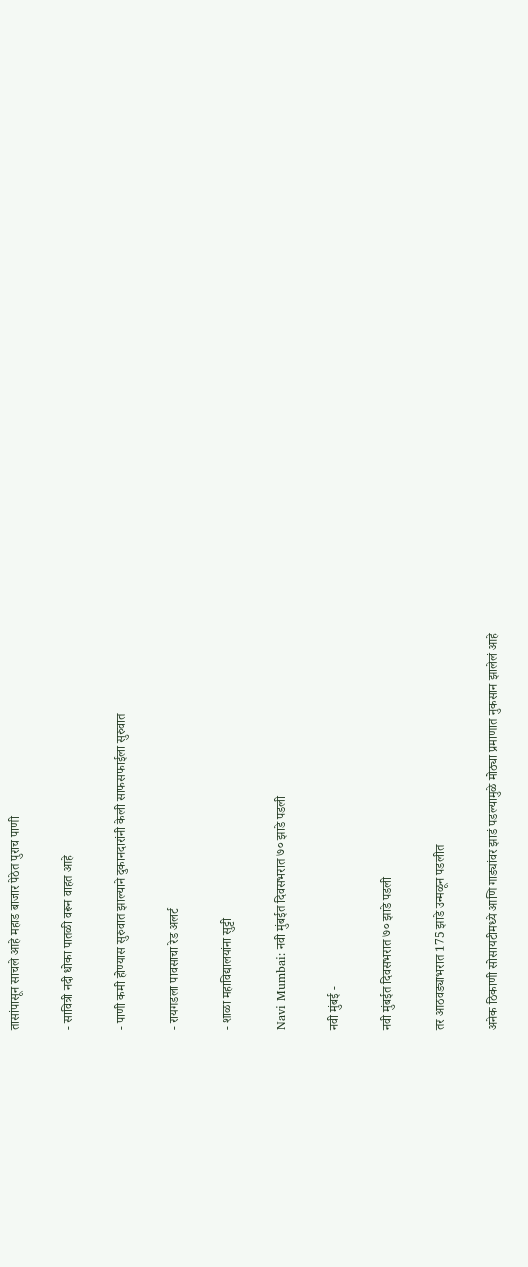तासांपासून साचले आहे महाड बाजार पेठेत पुराच पाणी

- सावित्री नदी धोका पातळी वरून वाहत आहे

- पाणी कमी होण्यास सुरुवात झाल्याने दुकानदारांनी केली साफसफाईला सुरुवात

- रायगडला पावसाचा रेड अलर्ट

- शाळा महाविद्यालयांना सुट्टी

Navi Mumbai: नवी मुंबईत दिवसभरात ७० झाडे पडली

नवी मुंबई -

नवी मुंबईत दिवसभरात ७० झाडे पडली

तर आठवड्याभरात 175 झाडे उन्मळून पडलीत

अनेक ठिकाणी सोसायटीमध्ये आणि गाड्यांवर झाडं पडल्यामुळे मोठ्या प्रमाणात नुकसान झालेलं आहे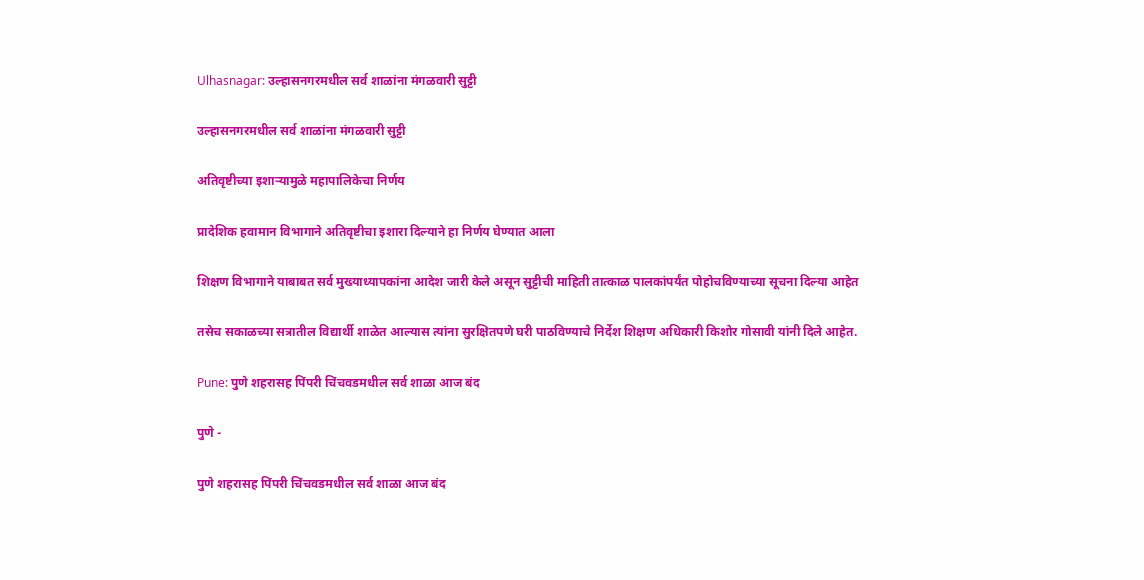Ulhasnagar: उल्हासनगरमधील सर्व शाळांना मंगळवारी सुट्टी

उल्हासनगरमधील सर्व शाळांना मंगळवारी सुट्टी

अतिवृष्टीच्या इशाऱ्यामुळे महापालिकेचा निर्णय

प्रादेशिक हवामान विभागाने अतिवृष्टीचा इशारा दिल्याने हा निर्णय घेण्यात आला

शिक्षण विभागाने याबाबत सर्व मुख्याध्यापकांना आदेश जारी केले असून सुट्टीची माहिती तात्काळ पालकांपर्यंत पोहोचविण्याच्या सूचना दिल्या आहेत

तसेच सकाळच्या सत्रातील विद्यार्थी शाळेत आल्यास त्यांना सुरक्षितपणे घरी पाठविण्याचे निर्देश शिक्षण अधिकारी किशोर गोसावी यांनी दिले आहेत.

Pune: पुणे शहरासह पिंपरी चिंचवडमधील सर्व शाळा आज बंद

पुणे -

पुणे शहरासह पिंपरी चिंचवडमधील सर्व शाळा आज बंद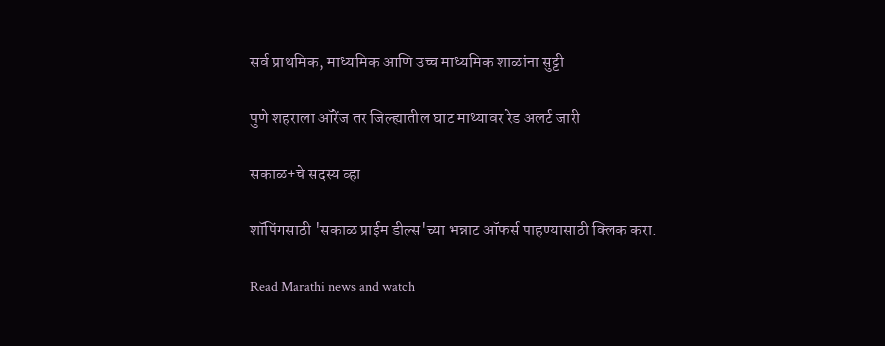सर्व प्राथमिक, माध्यमिक आणि उच्च माध्यमिक शाळांना सुट्टी

पुणे शहराला ऑरेंज तर जिल्ह्यातील घाट माथ्यावर रेड अलर्ट जारी

सकाळ+चे सदस्य व्हा

शॉपिंगसाठी 'सकाळ प्राईम डील्स'च्या भन्नाट ऑफर्स पाहण्यासाठी क्लिक करा.

Read Marathi news and watch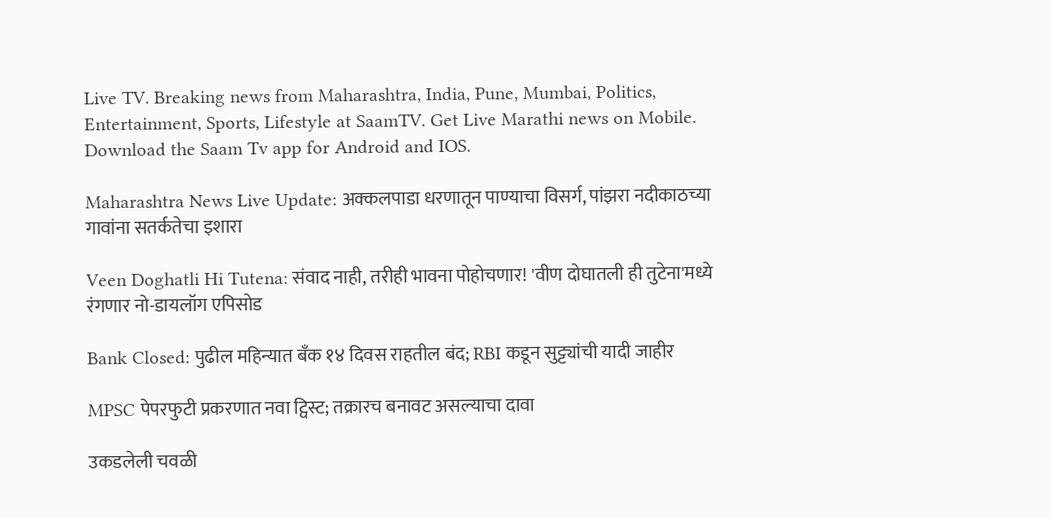Live TV. Breaking news from Maharashtra, India, Pune, Mumbai, Politics, Entertainment, Sports, Lifestyle at SaamTV. Get Live Marathi news on Mobile. Download the Saam Tv app for Android and IOS.

Maharashtra News Live Update: अक्कलपाडा धरणातून पाण्याचा विसर्ग, पांझरा नदीकाठच्या गावांना सतर्कतेचा इशारा

Veen Doghatli Hi Tutena: संवाद नाही, तरीही भावना पोहोचणार! 'वीण दोघातली ही तुटेना'मध्ये रंगणार नो-डायलॉग एपिसोड

Bank Closed: पुढील महिन्यात बँक १४ दिवस राहतील बंद; RBI कडून सुट्ट्यांची यादी जाहीर

MPSC पेपरफुटी प्रकरणात नवा ट्विस्ट; तक्रारच बनावट असल्याचा दावा

उकडलेली चवळी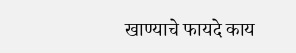खाण्याचे फायदे काय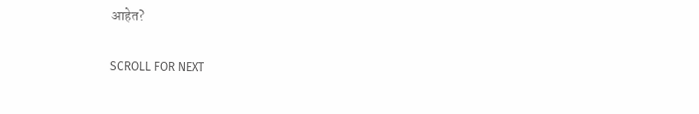आहेत?

SCROLL FOR NEXT